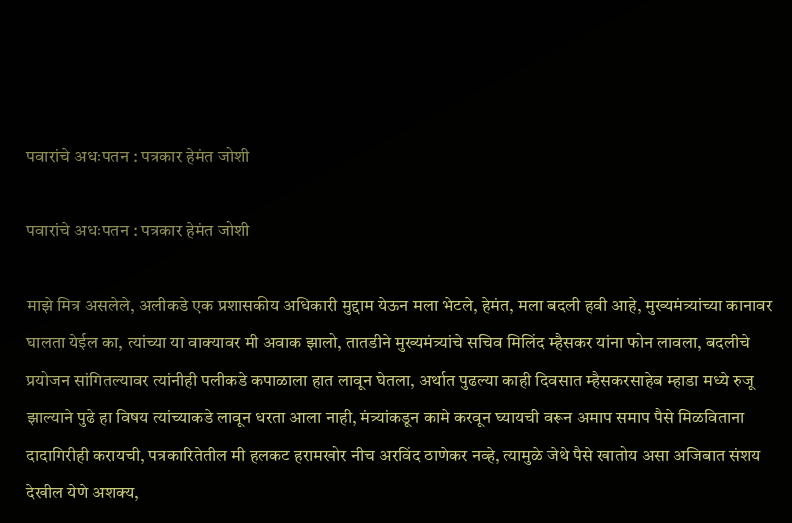पवारांचे अधःपतन : पत्रकार हेमंत जोशी

पवारांचे अधःपतन : पत्रकार हेमंत जोशी

माझे मित्र असलेले, अलीकडे एक प्रशासकीय अधिकारी मुद्दाम येऊन मला भेटले, हेमंत, मला बदली हवी आहे, मुख्यमंत्र्यांच्या कानावर घालता येईल का, त्यांच्या या वाक्यावर मी अवाक झालो, तातडीने मुख्यमंत्र्यांचे सचिव मिलिंद म्हैसकर यांना फोन लावला, बदलीचे प्रयोजन सांगितल्यावर त्यांनीही पलीकडे कपाळाला हात लावून घेतला, अर्थात पुढल्या काही दिवसात म्हैसकरसाहेब म्हाडा मध्ये रुजू झाल्याने पुढे हा विषय त्यांच्याकडे लावून धरता आला नाही, मंत्र्यांकडून कामे करवून घ्यायची वरून अमाप समाप पैसे मिळविताना दादागिरीही करायची, पत्रकारितेतील मी हलकट हरामखोर नीच अरविंद ठाणेकर नव्हे, त्यामुळे जेथे पैसे खातोय असा अजिबात संशय देखील येणे अशक्य,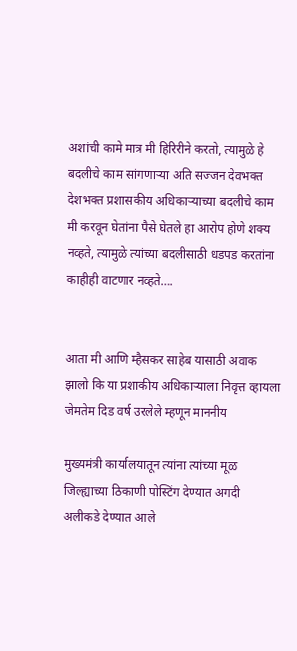अशांची कामे मात्र मी हिरिरीने करतो, त्यामुळे हे बदलीचे काम सांगणाऱ्या अति सज्जन देवभक्त देशभक्त प्रशासकीय अधिकाऱ्याच्या बदलीचे काम मी करवून घेतांना पैसे घेतले हा आरोप होणे शक्य नव्हते, त्यामुळे त्यांच्या बदलीसाठी धडपड करतांना काहीही वाटणार नव्हते….


आता मी आणि म्हैसकर साहेब यासाठी अवाक झालो कि या प्रशाकीय अधिकाऱ्याला निवृत्त व्हायला जेमतेम दिड वर्ष उरलेले म्हणून माननीय

मुख्यमंत्री कार्यालयातून त्यांना त्यांच्या मूळ जिल्ह्याच्या ठिकाणी पोस्टिंग देण्यात अगदी अलीकडे देण्यात आले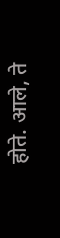होते. आले, ते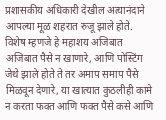प्रशासकीय अधिकारी देखील अत्यानंदाने आपल्या मूळ शहरात रुजू झाले होते. विशेष म्हणजे हे महाशय अजिबात अजिबात पैसे न खाणारे, आणि पोस्टिंग जेथे झाले होते ते तर अमाप समाप पैसे मिळवून देणारे, या खात्यात कुठलीही कामे न करता फक्त आणि फक्त पैसे कसे आणि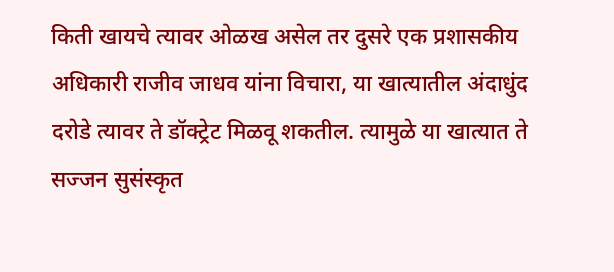किती खायचे त्यावर ओळख असेल तर दुसरे एक प्रशासकीय अधिकारी राजीव जाधव यांना विचारा, या खात्यातील अंदाधुंद दरोडे त्यावर ते डॉक्ट्रेट मिळवू शकतील. त्यामुळे या खात्यात ते सज्जन सुसंस्कृत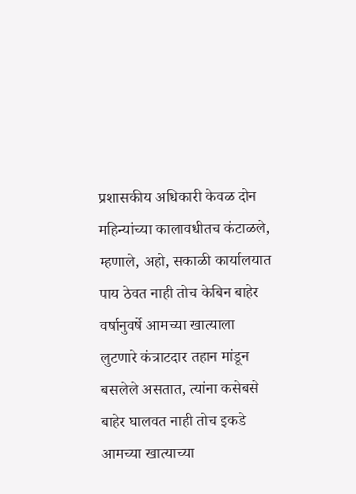प्रशासकीय अधिकारी केवळ दोन महिन्यांच्या कालावधीतच कंटाळले, म्हणाले, अहो, सकाळी कार्यालयात पाय ठेवत नाही तोच केबिन बाहेर वर्षानुवर्षे आमच्या खात्याला लुटणारे कंत्राटदार तहान मांडून बसलेले असतात, त्यांना कसेबसे बाहेर घालवत नाही तोच इकडे आमच्या खात्याच्या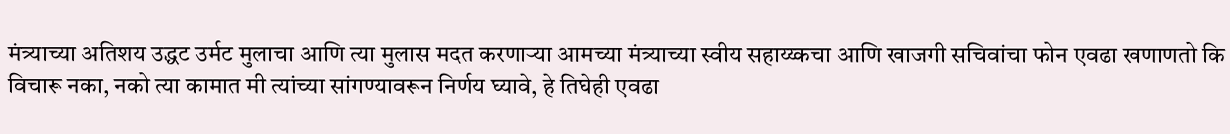मंत्र्याच्या अतिशय उद्धट उर्मट मुलाचा आणि त्या मुलास मदत करणाऱ्या आमच्या मंत्र्याच्या स्वीय सहाय्य्कचा आणि खाजगी सचिवांचा फोन एवढा खणाणतो कि विचारू नका, नको त्या कामात मी त्यांच्या सांगण्यावरून निर्णय घ्यावे, हे तिघेही एवढा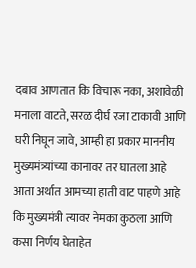दबाव आणतात कि विचारू नका, अशावेळी मनाला वाटते, सरळ दीर्घ रजा टाकावी आणि घरी निघून जावे, आम्ही हा प्रकार माननीय मुख्यमंत्र्यांच्या कानावर तर घातला आहे आता अर्थात आमच्या हाती वाट पाहणे आहे कि मुख्यमंत्री त्यावर नेमका कुठला आणि कसा निर्णय घेताहेत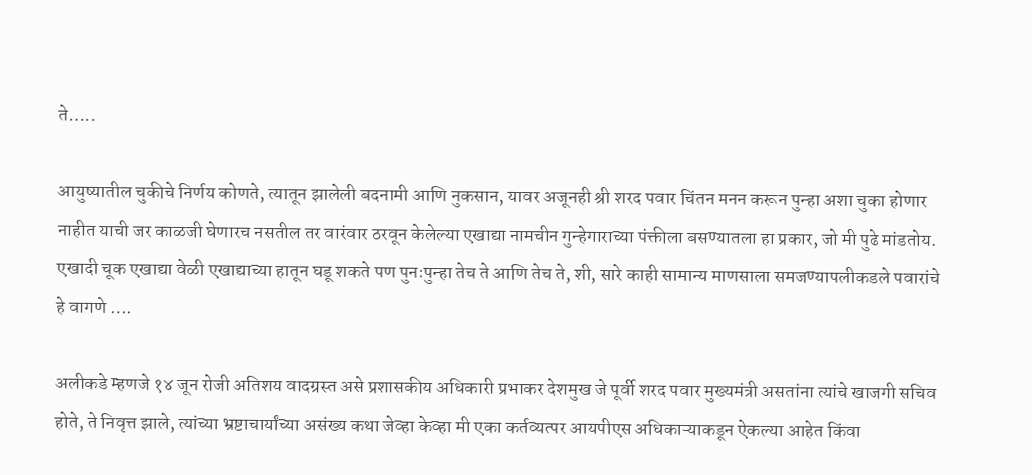ते…..

आयुष्यातील चुकीचे निर्णय कोणते, त्यातून झालेली बदनामी आणि नुकसान, यावर अजूनही श्री शरद पवार चिंतन मनन करून पुन्हा अशा चुका होणार नाहीत याची जर काळजी घेणारच नसतील तर वारंवार ठरवून केलेल्या एखाद्या नामचीन गुन्हेगाराच्या पंक्तीला बसण्यातला हा प्रकार, जो मी पुढे मांडतोय. एखादी चूक एखाद्या वेळी एखाद्याच्या हातून घडू शकते पण पुनःपुन्हा तेच ते आणि तेच ते, शी, सारे काही सामान्य माणसाला समजण्यापलीकडले पवारांचे हे वागणे ….

अलीकडे म्हणजे १४ जून रोजी अतिशय वादग्रस्त असे प्रशासकीय अधिकारी प्रभाकर देशमुख जे पूर्वी शरद पवार मुख्यमंत्री असतांना त्यांचे खाजगी सचिव होते, ते निवृत्त झाले, त्यांच्या भ्रष्टाचार्यांच्या असंख्य कथा जेव्हा केव्हा मी एका कर्तव्यत्पर आयपीएस अधिकाऱ्याकडून ऐकल्या आहेत किंवा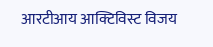आरटीआय आक्टिविस्ट विजय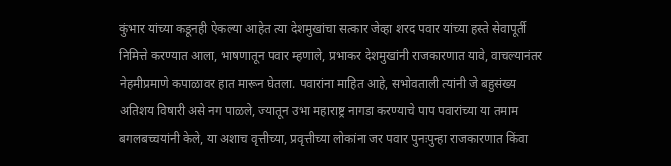कुंभार यांच्या कडूनही ऐकल्या आहेत त्या देशमुखांचा सत्कार जेव्हा शरद पवार यांच्या हस्ते सेवापूर्ती निमित्ते करण्यात आला, भाषणातून पवार म्हणाले, प्रभाकर देशमुखांनी राजकारणात यावे, वाचल्यानंतर नेहमीप्रमाणे कपाळावर हात मारून घेतला. पवारांना माहित आहे, सभोवताली त्यांनी जे बहुसंख्य अतिशय विषारी असे नग पाळले, ज्यातून उभा महाराष्ट्र नागडा करण्याचे पाप पवारांच्या या तमाम बगलबच्चयांनी केले, या अशाच वृत्तीच्या, प्रवृत्तीच्या लोकांना जर पवार पुनःपुन्हा राजकारणात किंवा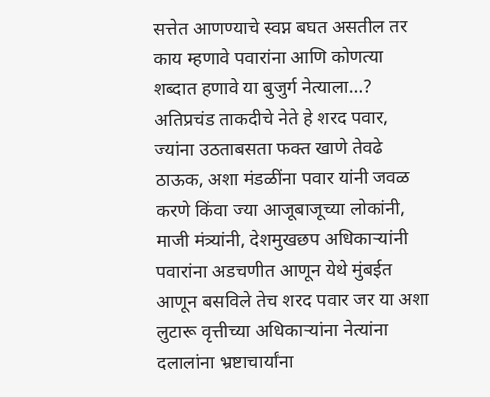सत्तेत आणण्याचे स्वप्न बघत असतील तर काय म्हणावे पवारांना आणि कोणत्या शब्दात हणावे या बुजुर्ग नेत्याला…? अतिप्रचंड ताकदीचे नेते हे शरद पवार, ज्यांना उठताबसता फक्त खाणे तेवढे ठाऊक, अशा मंडळींना पवार यांनी जवळ करणे किंवा ज्या आजूबाजूच्या लोकांनी, माजी मंत्र्यांनी, देशमुखछप अधिकाऱ्यांनी पवारांना अडचणीत आणून येथे मुंबईत आणून बसविले तेच शरद पवार जर या अशा लुटारू वृत्तीच्या अधिकाऱ्यांना नेत्यांना दलालांना भ्रष्टाचार्यांना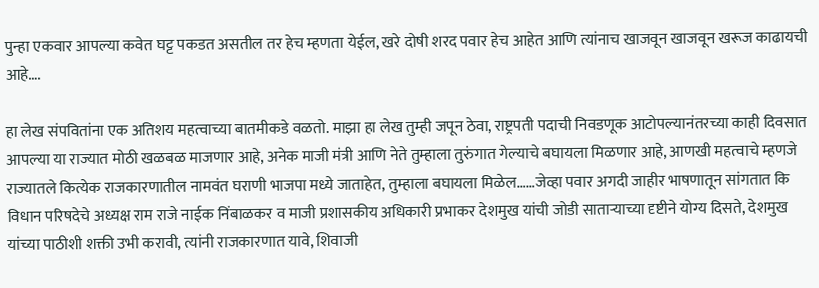पुन्हा एकवार आपल्या कवेत घट्ट पकडत असतील तर हेच म्हणता येईल, खरे दोषी शरद पवार हेच आहेत आणि त्यांनाच खाजवून खाजवून खरूज काढायची आहे….

हा लेख संपवितांना एक अतिशय महत्वाच्या बातमीकडे वळतो. माझा हा लेख तुम्ही जपून ठेवा, राष्ट्रपती पदाची निवडणूक आटोपल्यानंतरच्या काही दिवसात आपल्या या राज्यात मोठी खळबळ माजणार आहे, अनेक माजी मंत्री आणि नेते तुम्हाला तुरुंगात गेल्याचे बघायला मिळणार आहे, आणखी महत्वाचे म्हणजे राज्यातले कित्येक राजकारणातील नामवंत घराणी भाजपा मध्ये जाताहेत, तुम्हाला बघायला मिळेल……जेव्हा पवार अगदी जाहीर भाषणातून सांगतात कि विधान परिषदेचे अध्यक्ष राम राजे नाईक निंबाळकर व माजी प्रशासकीय अधिकारी प्रभाकर देशमुख यांची जोडी साताऱ्याच्या दृष्टीने योग्य दिसते, देशमुख यांच्या पाठीशी शक्ती उभी करावी, त्यांनी राजकारणात यावे, शिवाजी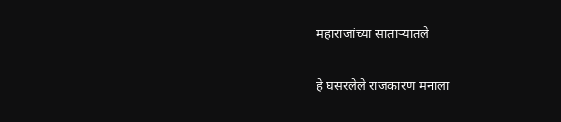महाराजांच्या साताऱ्यातले

हे घसरलेले राजकारण मनाला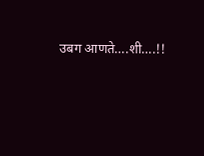उबग आणते….शी….!!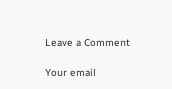Leave a Comment

Your email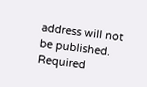address will not be published. Required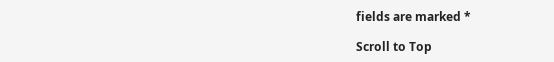fields are marked *

Scroll to Top